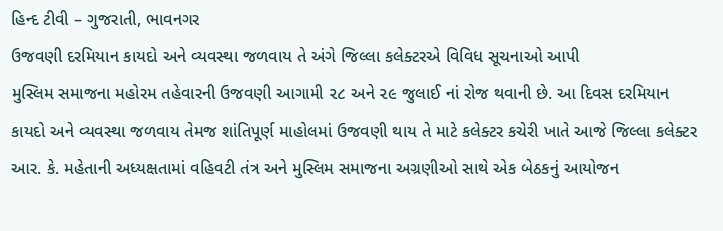હિન્દ ટીવી – ગુજરાતી, ભાવનગર
ઉજવણી દરમિયાન કાયદો અને વ્યવસ્થા જળવાય તે અંગે જિલ્લા કલેક્ટરએ વિવિધ સૂચનાઓ આપી
મુસ્લિમ સમાજના મહોરમ તહેવારની ઉજવણી આગામી ૨૮ અને ૨૯ જુલાઈ નાં રોજ થવાની છે. આ દિવસ દરમિયાન કાયદો અને વ્યવસ્થા જળવાય તેમજ શાંતિપૂર્ણ માહોલમાં ઉજવણી થાય તે માટે કલેક્ટર કચેરી ખાતે આજે જિલ્લા કલેક્ટર આર. કે. મહેતાની અધ્યક્ષતામાં વહિવટી તંત્ર અને મુસ્લિમ સમાજના અગ્રણીઓ સાથે એક બેઠકનું આયોજન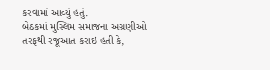કરવામાં આવ્યું હતું.
બેઠકમાં મુસ્લિમ સમાજના અગ્રણીઓ તરફથી રજૂઆત કરાઇ હતી કે,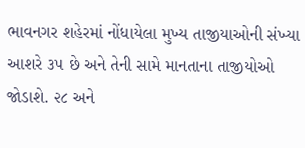ભાવનગર શહેરમાં નોંધાયેલા મુખ્ય તાજીયાઓની સંખ્યા આશરે ૩૫ છે અને તેની સામે માનતાના તાજીયોઓ જોડાશે. ૨૮ અને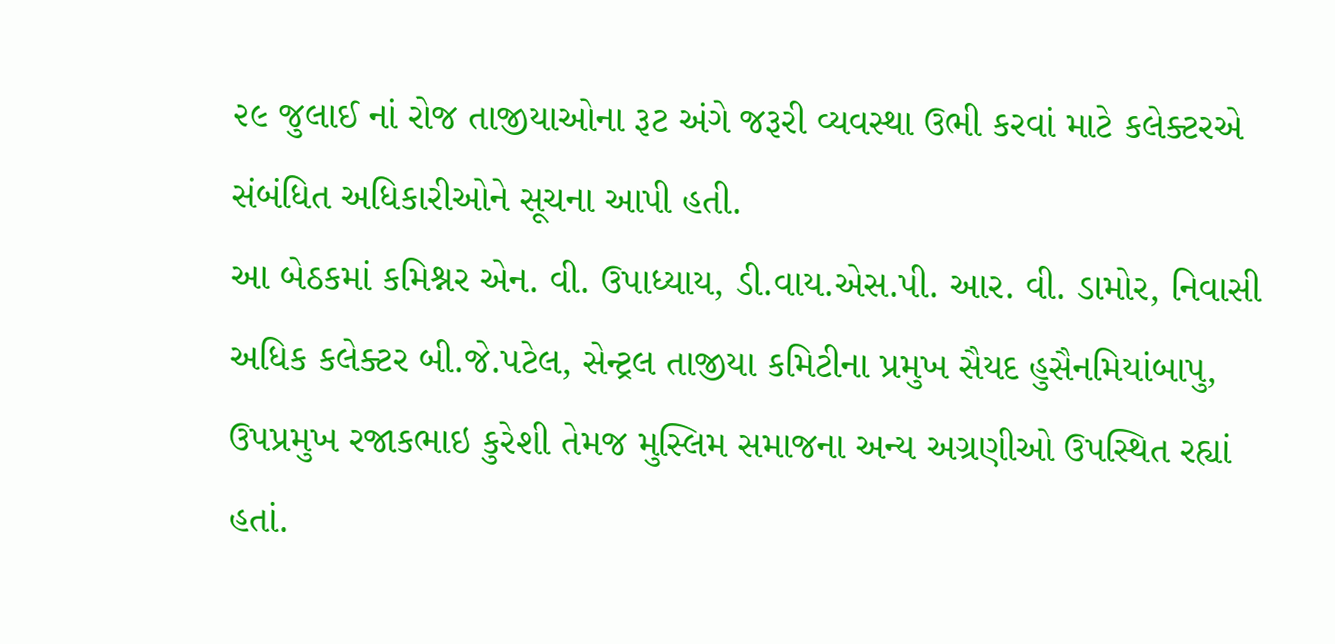૨૯ જુલાઈ નાં રોજ તાજીયાઓના રૂટ અંગે જરૂરી વ્યવસ્થા ઉભી કરવાં માટે કલેક્ટરએ સંબંધિત અધિકારીઓને સૂચના આપી હતી.
આ બેઠકમાં કમિશ્નર એન. વી. ઉપાધ્યાય, ડી.વાય.એસ.પી. આર. વી. ડામોર, નિવાસી અધિક કલેક્ટર બી.જે.પટેલ, સેન્ટ્રલ તાજીયા કમિટીના પ્રમુખ સૈયદ હુસૈનમિયાંબાપુ, ઉપપ્રમુખ રજાકભાઇ કુરેશી તેમજ મુસ્લિમ સમાજના અન્ય અગ્રણીઓ ઉપસ્થિત રહ્યાં હતાં.